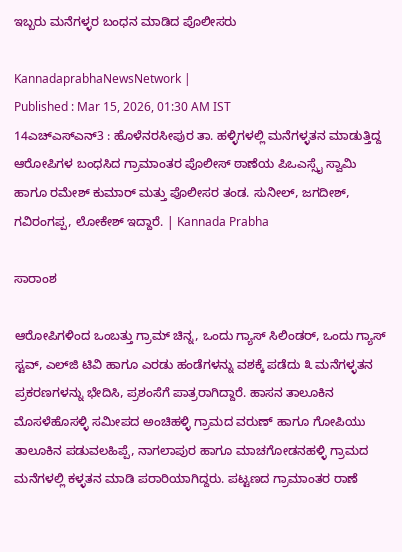ಇಬ್ಬರು ಮನೆಗಳ್ಳರ ಬಂಧನ ಮಾಡಿದ ಪೊಲೀಸರು

KannadaprabhaNewsNetwork |
Published : Mar 15, 2026, 01:30 AM IST
14ಎಚ್ಎಸ್ಎನ್3 : ಹೊಳೆನರಸೀಪುರ ತಾ. ಹಳ್ಳಿಗಳಲ್ಲಿ ಮನೆಗಳ್ಳತನ ಮಾಡುತ್ತಿದ್ದ ಆರೋಪಿಗಳ ಬಂಧಸಿದ ಗ್ರಾಮಾಂತರ ಪೊಲೀಸ್ ಠಾಣೆಯ ಪಿಒಎಸ್ಸೈ ಸ್ವಾಮಿ ಹಾಗೂ ರಮೇಶ್ ಕುಮಾರ್ ಮತ್ತು ಪೊಲೀಸರ ತಂಡ. ಸುನೀಲ್, ಜಗದೀಶ್, ಗವಿರಂಗಪ್ಪ, ಲೋಕೇಶ್ ಇದ್ದಾರೆ. | Kannada Prabha

ಸಾರಾಂಶ

ಆರೋಪಿಗಳಿಂದ ಒಂಬತ್ತು ಗ್ರಾಮ್ ಚಿನ್ನ, ಒಂದು ಗ್ಯಾಸ್ ಸಿಲಿಂಡರ್, ಒಂದು ಗ್ಯಾಸ್ ಸ್ಟವ್, ಎಲ್‌ಜಿ ಟಿವಿ ಹಾಗೂ ಎರಡು ಹಂಡೆಗಳನ್ನು ವಶಕ್ಕೆ ಪಡೆದು ೩ ಮನೆಗಳ್ಳತನ ಪ್ರಕರಣಗಳನ್ನು ಭೇದಿಸಿ, ಪ್ರಶಂಸೆಗೆ ಪಾತ್ರರಾಗಿದ್ದಾರೆ. ಹಾಸನ ತಾಲೂಕಿನ ಮೊಸಳೆಹೊಸಳ್ಳಿ ಸಮೀಪದ ಅಂಚಿಹಳ್ಳಿ ಗ್ರಾಮದ ವರುಣ್ ಹಾಗೂ ಗೋಪಿಯು ತಾಲೂಕಿನ ಪಡುವಲಹಿಪ್ಪೆ, ನಾಗಲಾಪುರ ಹಾಗೂ ಮಾಚಗೋಡನಹಳ್ಳಿ ಗ್ರಾಮದ ಮನೆಗಳಲ್ಲಿ ಕಳ್ಳತನ ಮಾಡಿ ಪರಾರಿಯಾಗಿದ್ದರು. ಪಟ್ಟಣದ ಗ್ರಾಮಾಂತರ ರಾಣೆ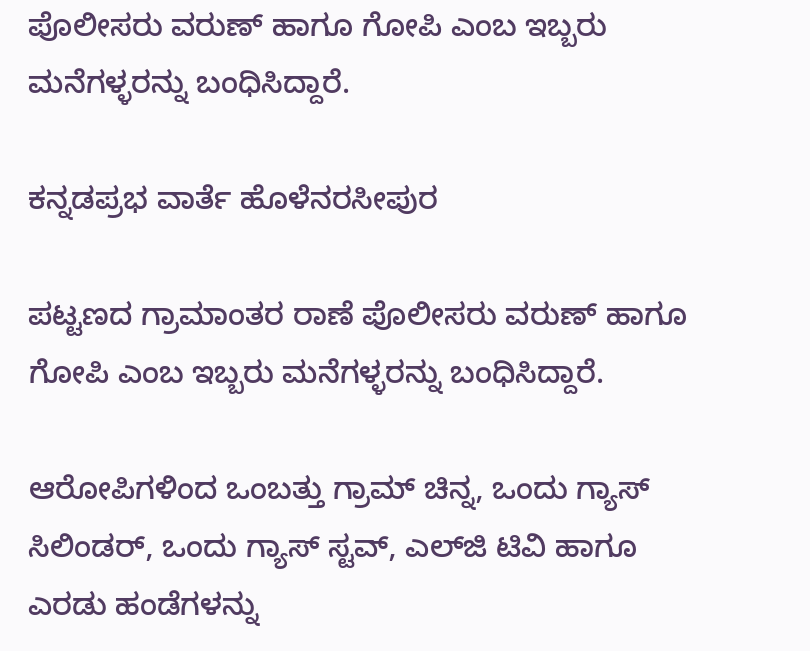ಪೊಲೀಸರು ವರುಣ್ ಹಾಗೂ ಗೋಪಿ ಎಂಬ ಇಬ್ಬರು ಮನೆಗಳ್ಳರನ್ನು ಬಂಧಿಸಿದ್ದಾರೆ.

ಕನ್ನಡಪ್ರಭ ವಾರ್ತೆ ಹೊಳೆನರಸೀಪುರ

ಪಟ್ಟಣದ ಗ್ರಾಮಾಂತರ ರಾಣೆ ಪೊಲೀಸರು ವರುಣ್ ಹಾಗೂ ಗೋಪಿ ಎಂಬ ಇಬ್ಬರು ಮನೆಗಳ್ಳರನ್ನು ಬಂಧಿಸಿದ್ದಾರೆ.

ಆರೋಪಿಗಳಿಂದ ಒಂಬತ್ತು ಗ್ರಾಮ್ ಚಿನ್ನ, ಒಂದು ಗ್ಯಾಸ್ ಸಿಲಿಂಡರ್, ಒಂದು ಗ್ಯಾಸ್ ಸ್ಟವ್, ಎಲ್‌ಜಿ ಟಿವಿ ಹಾಗೂ ಎರಡು ಹಂಡೆಗಳನ್ನು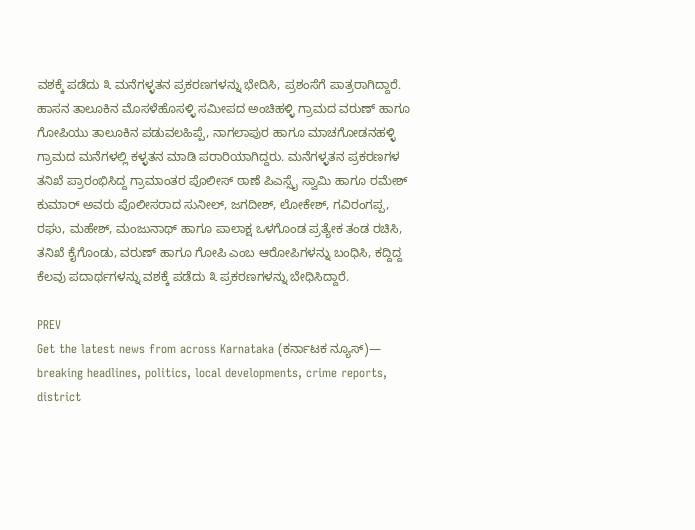ವಶಕ್ಕೆ ಪಡೆದು ೩ ಮನೆಗಳ್ಳತನ ಪ್ರಕರಣಗಳನ್ನು ಭೇದಿಸಿ, ಪ್ರಶಂಸೆಗೆ ಪಾತ್ರರಾಗಿದ್ದಾರೆ. ಹಾಸನ ತಾಲೂಕಿನ ಮೊಸಳೆಹೊಸಳ್ಳಿ ಸಮೀಪದ ಅಂಚಿಹಳ್ಳಿ ಗ್ರಾಮದ ವರುಣ್ ಹಾಗೂ ಗೋಪಿಯು ತಾಲೂಕಿನ ಪಡುವಲಹಿಪ್ಪೆ, ನಾಗಲಾಪುರ ಹಾಗೂ ಮಾಚಗೋಡನಹಳ್ಳಿ ಗ್ರಾಮದ ಮನೆಗಳಲ್ಲಿ ಕಳ್ಳತನ ಮಾಡಿ ಪರಾರಿಯಾಗಿದ್ದರು. ಮನೆಗಳ್ಳತನ ಪ್ರಕರಣಗಳ ತನಿಖೆ ಪ್ರಾರಂಭಿಸಿದ್ದ ಗ್ರಾಮಾಂತರ ಪೊಲೀಸ್ ಠಾಣೆ ಪಿಎಸ್ಸೈ ಸ್ವಾಮಿ ಹಾಗೂ ರಮೇಶ್ ಕುಮಾರ್‌ ಅವರು ಪೊಲೀಸರಾದ ಸುನೀಲ್, ಜಗದೀಶ್, ಲೋಕೇಶ್, ಗವಿರಂಗಪ್ಪ, ರಘು, ಮಹೇಶ್, ಮಂಜುನಾಥ್ ಹಾಗೂ ಪಾಲಾಕ್ಷ ಒಳಗೊಂಡ ಪ್ರತ್ಯೇಕ ತಂಡ ರಚಿಸಿ, ತನಿಖೆ ಕೈಗೊಂಡು, ವರುಣ್ ಹಾಗೂ ಗೋಪಿ ಎಂಬ ಆರೋಪಿಗಳನ್ನು ಬಂಧಿಸಿ, ಕದ್ದಿದ್ದ ಕೆಲವು ಪದಾರ್ಥಗಳನ್ನು ವಶಕ್ಕೆ ಪಡೆದು ೩ ಪ್ರಕರಣಗಳನ್ನು ಬೇಧಿಸಿದ್ದಾರೆ.

PREV
Get the latest news from across Karnataka (ಕರ್ನಾಟಕ ನ್ಯೂಸ್)— breaking headlines, politics, local developments, crime reports, district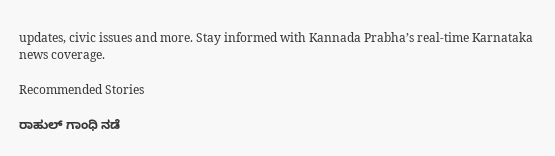updates, civic issues and more. Stay informed with Kannada Prabha’s real‑time Karnataka news coverage.

Recommended Stories

ರಾಹುಲ್‌ ಗಾಂಧಿ ನಡೆ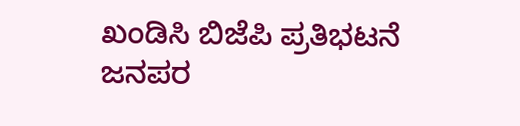ಖಂಡಿಸಿ ಬಿಜೆಪಿ ಪ್ರತಿಭಟನೆ
ಜನಪರ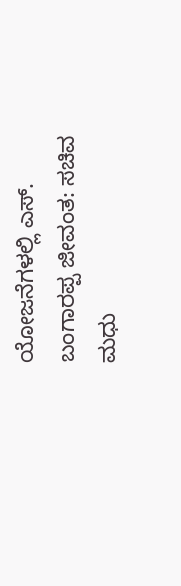ಯೋಜನೆಗಳಲ್ಲಿ ಎಸ್‌. ಬಂಗಾರಪ್ಪ ಜೀವಂತ: ಸಚಿವ ಮಧು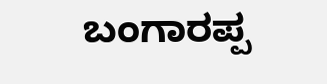ಬಂಗಾರಪ್ಪ